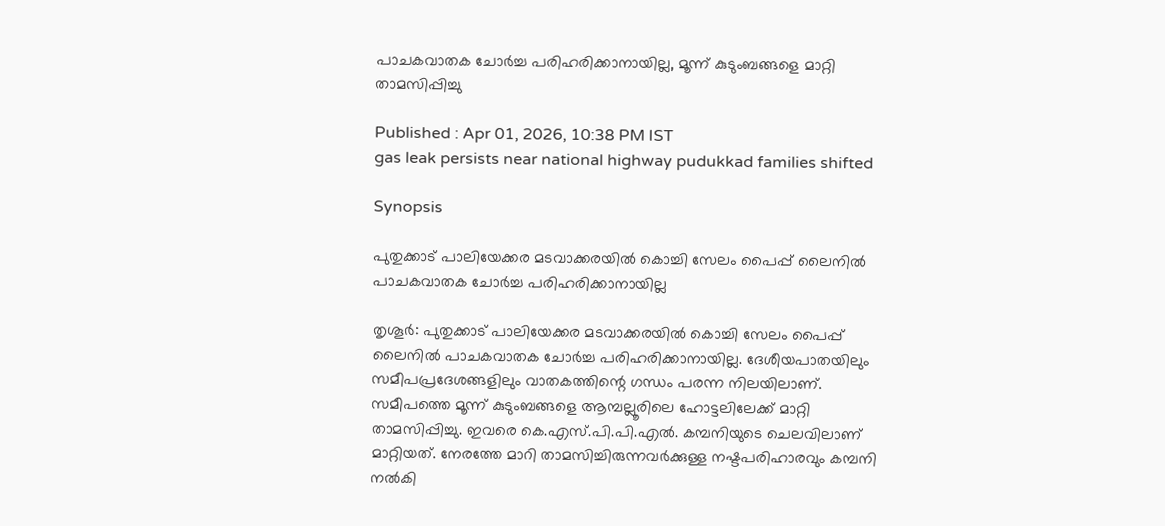പാചകവാതക ചോര്‍ച്ച പരിഹരിക്കാനായില്ല, മൂന്ന് കുടുംബങ്ങളെ മാറ്റി താമസിപ്പിച്ചു

Published : Apr 01, 2026, 10:38 PM IST
gas leak persists near national highway pudukkad families shifted

Synopsis

പുതുക്കാട് പാലിയേക്കര മടവാക്കരയില്‍ കൊച്ചി സേലം പൈപ്പ് ലൈനില്‍ പാചകവാതക ചോര്‍ച്ച പരിഹരിക്കാനായില്ല

തൃശൂര്‍: പുതുക്കാട് പാലിയേക്കര മടവാക്കരയില്‍ കൊച്ചി സേലം പൈപ്പ് ലൈനില്‍ പാചകവാതക ചോര്‍ച്ച പരിഹരിക്കാനായില്ല. ദേശീയപാതയിലും സമീപപ്രദേശങ്ങളിലും വാതകത്തിന്റെ ഗന്ധം പരന്ന നിലയിലാണ്. സമീപത്തെ മൂന്ന് കുടുംബങ്ങളെ ആമ്പല്ലൂരിലെ ഹോട്ടലിലേക്ക് മാറ്റി താമസിപ്പിച്ചു. ഇവരെ കെ.എസ്.പി.പി.എല്‍. കമ്പനിയുടെ ചെലവിലാണ് മാറ്റിയത്. നേരത്തേ മാറി താമസിച്ചിരുന്നവര്‍ക്കുള്ള നഷ്ടപരിഹാരവും കമ്പനി നല്‍കി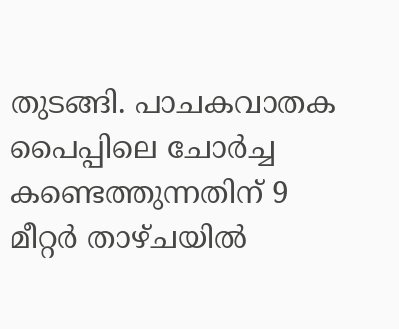തുടങ്ങി. പാചകവാതക പൈപ്പിലെ ചോര്‍ച്ച കണ്ടെത്തുന്നതിന് 9 മീറ്റര്‍ താഴ്ചയില്‍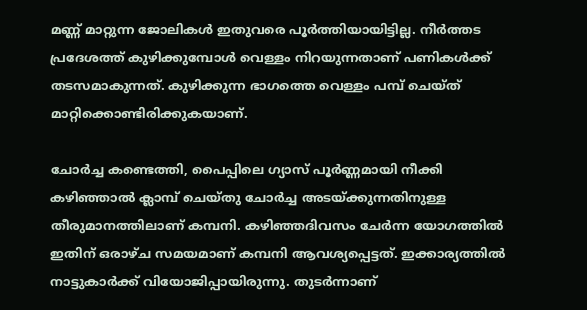മണ്ണ് മാറ്റുന്ന ജോലികള്‍ ഇതുവരെ പൂര്‍ത്തിയായിട്ടില്ല. നീര്‍ത്തട പ്രദേശത്ത് കുഴിക്കുമ്പോള്‍ വെള്ളം നിറയുന്നതാണ് പണികള്‍ക്ക് തടസമാകുന്നത്. കുഴിക്കുന്ന ഭാഗത്തെ വെള്ളം പമ്പ് ചെയ്ത് മാറ്റിക്കൊണ്ടിരിക്കുകയാണ്.

ചോര്‍ച്ച കണ്ടെത്തി, പൈപ്പിലെ ഗ്യാസ് പൂര്‍ണ്ണമായി നീക്കി കഴിഞ്ഞാല്‍ ക്ലാമ്പ് ചെയ്തു ചോര്‍ച്ച അടയ്ക്കുന്നതിനുള്ള തീരുമാനത്തിലാണ് കമ്പനി. കഴിഞ്ഞദിവസം ചേര്‍ന്ന യോഗത്തില്‍ ഇതിന് ഒരാഴ്ച സമയമാണ് കമ്പനി ആവശ്യപ്പെട്ടത്. ഇക്കാര്യത്തില്‍ നാട്ടുകാര്‍ക്ക് വിയോജിപ്പായിരുന്നു. തുടര്‍ന്നാണ്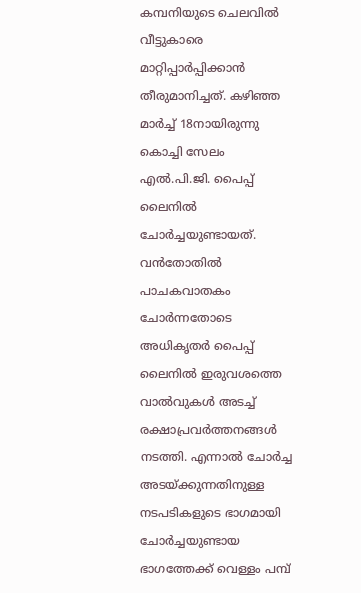കമ്പനിയുടെ ചെലവില്‍ വീട്ടുകാരെ മാറ്റിപ്പാര്‍പ്പിക്കാന്‍ തീരുമാനിച്ചത്. കഴിഞ്ഞ മാര്‍ച്ച് 18നായിരുന്നു കൊച്ചി സേലം എല്‍.പി.ജി. പൈപ്പ് ലൈനില്‍ ചോര്‍ച്ചയുണ്ടായത്. വന്‍തോതില്‍ പാചകവാതകം ചോര്‍ന്നതോടെ അധികൃതര്‍ പൈപ്പ് ലൈനില്‍ ഇരുവശത്തെ വാല്‍വുകള്‍ അടച്ച് രക്ഷാപ്രവര്‍ത്തനങ്ങള്‍ നടത്തി. എന്നാല്‍ ചോര്‍ച്ച അടയ്ക്കുന്നതിനുള്ള നടപടികളുടെ ഭാഗമായി ചോര്‍ച്ചയുണ്ടായ ഭാഗത്തേക്ക് വെള്ളം പമ്പ്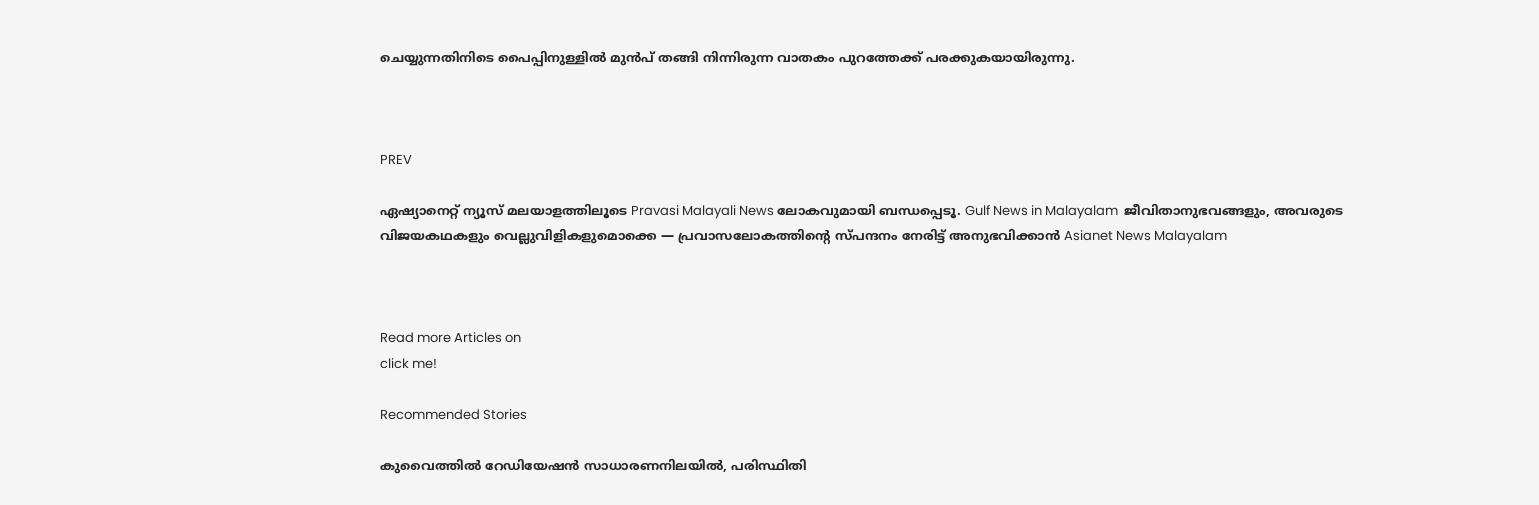ചെയ്യുന്നതിനിടെ പൈപ്പിനുള്ളില്‍ മുന്‍പ് തങ്ങി നിന്നിരുന്ന വാതകം പുറത്തേക്ക് പരക്കുകയായിരുന്നു.



PREV

ഏഷ്യാനെറ്റ് ന്യൂസ് മലയാളത്തിലൂടെ Pravasi Malayali News ലോകവുമായി ബന്ധപ്പെടൂ. Gulf News in Malayalam  ജീവിതാനുഭവങ്ങളും, അവരുടെ വിജയകഥകളും വെല്ലുവിളികളുമൊക്കെ — പ്രവാസലോകത്തിന്റെ സ്പന്ദനം നേരിട്ട് അനുഭവിക്കാൻ Asianet News Malayalam



Read more Articles on
click me!

Recommended Stories

കുവൈത്തിൽ റേഡിയേഷൻ സാധാരണനിലയിൽ, പരിസ്ഥിതി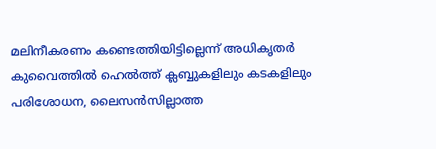മലിനീകരണം കണ്ടെത്തിയിട്ടില്ലെന്ന് അധികൃതർ
കുവൈത്തിൽ ഹെൽത്ത് ക്ലബ്ബുകളിലും കടകളിലും പരിശോധന, ലൈസൻസില്ലാത്ത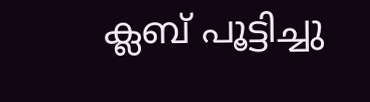ക്ലബ് പൂട്ടിച്ചു